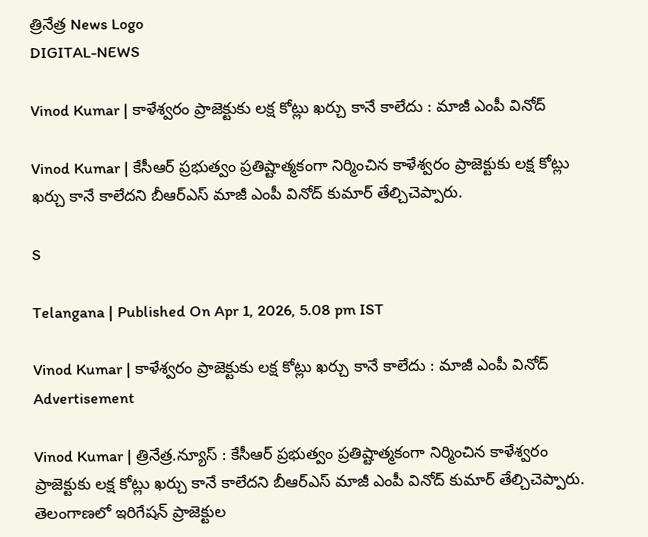త్రినేత్ర News Logo
DIGITAL-NEWS

Vinod Kumar | కాళేశ్వ‌రం ప్రాజెక్టుకు ల‌క్ష కోట్లు ఖ‌ర్చు కానే కాలేదు : మాజీ ఎంపీ వినోద్

Vinod Kumar | కేసీఆర్ ప్ర‌భుత్వం ప్ర‌తిష్టాత్మ‌కంగా నిర్మించిన కాళేశ్వ‌రం ప్రాజెక్టుకు ల‌క్ష కోట్లు ఖ‌ర్చు కానే కాలేద‌ని బీఆర్ఎస్ మాజీ ఎంపీ వినోద్ కుమార్ తేల్చిచెప్పారు.

S

Telangana | Published On Apr 1, 2026, 5.08 pm IST

Vinod Kumar | కాళేశ్వ‌రం ప్రాజెక్టుకు ల‌క్ష కోట్లు ఖ‌ర్చు కానే కాలేదు : మాజీ ఎంపీ వినోద్
Advertisement

Vinod Kumar | త్రినేత్ర‌.న్యూస్ : కేసీఆర్ ప్ర‌భుత్వం ప్ర‌తిష్టాత్మ‌కంగా నిర్మించిన కాళేశ్వ‌రం ప్రాజెక్టుకు ల‌క్ష కోట్లు ఖ‌ర్చు కానే కాలేద‌ని బీఆర్ఎస్ మాజీ ఎంపీ వినోద్ కుమార్ తేల్చిచెప్పారు. తెలంగాణ‌లో ఇరిగేష‌న్ ప్రాజెక్టుల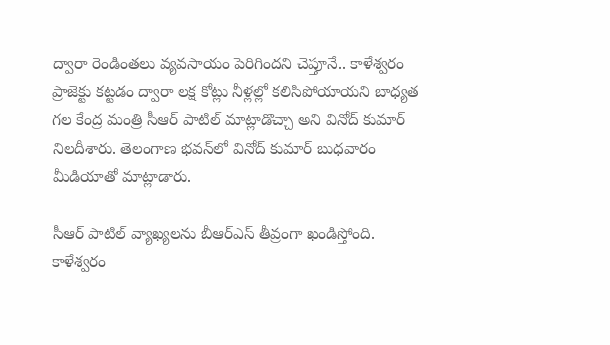ద్వారా రెండింత‌లు వ్య‌వ‌సాయం పెరిగింద‌ని చెప్తూనే.. కాళేశ్వ‌రం ప్రాజెక్టు క‌ట్ట‌డం ద్వారా ల‌క్ష కోట్లు నీళ్ల‌ల్లో క‌లిసిపోయాయ‌ని బాధ్య‌త గ‌ల కేంద్ర మంత్రి సీఆర్ పాటిల్ మాట్లాడొచ్చా అని వినోద్ కుమార్ నిల‌దీశారు. తెలంగాణ భ‌వ‌న్‌లో వినోద్ కుమార్ బుధ‌వారం మీడియాతో మాట్లాడారు.

సీఆర్ పాటిల్ వ్యాఖ్యలను బీఆర్ఎస్ తీవ్రంగా ఖండిస్తోంది. కాళేశ్వరం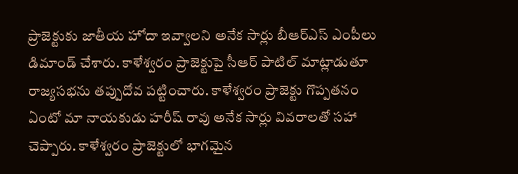ప్రాజెక్టుకు జాతీయ హోదా ఇవ్వాలని అనేక సార్లు బీఆర్ఎస్ ఎంపీలు డిమాండ్ చేశారు. కాళేశ్వరం ప్రాజెక్టుపై సీఆర్ పాటిల్ మాట్లాడుతూ రాజ్యసభను తప్పుదోవ పట్టించారు. కాళేశ్వరం ప్రాజెక్టు గొప్పతనం ఏంటో మా నాయకుడు హరీష్ రావు అనేక సార్లు వివరాలతో సహా చెప్పారు. కాళేశ్వరం ప్రాజెక్టులో భాగమైన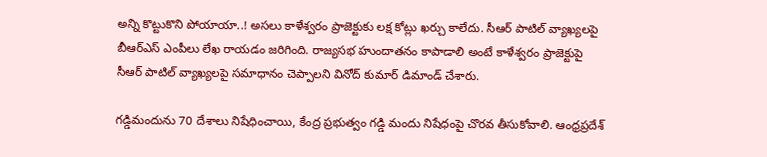అన్ని కొట్టుకొని పోయాయా..! అసలు కాళేశ్వరం ప్రాజెక్టుకు లక్ష కోట్లు ఖర్చు కాలేదు. సీఆర్ పాటిల్ వ్యాఖ్య‌ల‌పై బీఆర్ఎస్ ఎంపీలు లేఖ రాయ‌డం జ‌రిగింది. రాజ్యసభ హుందాతనం కాపాడాలి అంటే కాళేశ్వరం ప్రాజెక్టుపై సీఆర్ పాటిల్ వ్యాఖ్యలపై సమాధానం చెప్పాలని వినోద్ కుమార్ డిమాండ్ చేశారు.

గడ్డిమందును 70 దేశాలు నిషేధించాయి, కేంద్ర ప్రభుత్వం గడ్డి మందు నిషేధంపై చొరవ తీసుకోవాలి. ఆంధ్ర‌ప్ర‌దేశ్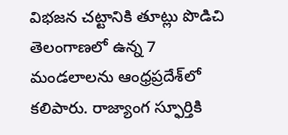విభ‌జ‌న చ‌ట్టానికి తూట్లు పొడిచి తెలంగాణలో ఉన్న 7 మండలాలను ఆంధ్రప్రదేశ్‌లో కలిపారు. రాజ్యాంగ స్ఫూర్తికి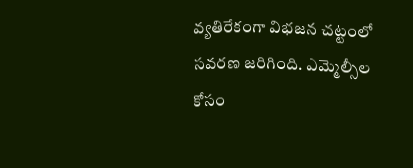వ్యతిరేకంగా విభజన చట్టంలో సవరణ జరిగింది. ఎమ్మెల్సీల కోసం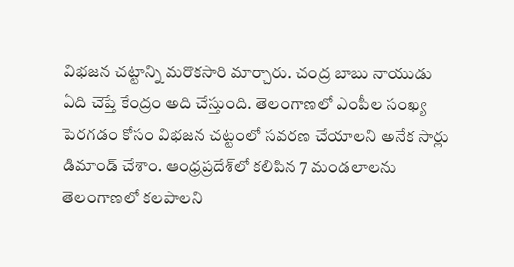విభజన చట్టాన్ని మరొకసారి మార్చారు. చంద్ర బాబు నాయుడు ఏది చెప్తే కేంద్రం అది చేస్తుంది. తెలంగాణలో ఎంపీల సంఖ్య పెరగడం కోసం విభజన చట్టంలో సవరణ చేయాల‌ని అనేక సార్లు డిమాండ్ చేశాం. ఆంధ్రప్రదేశ్‌లో కలిపిన 7 మండలాలను తెలంగాణలో కలపాలని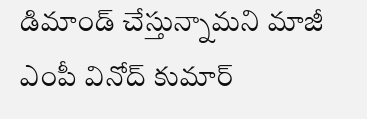డిమాండ్ చేస్తున్నామ‌ని మాజీ ఎంపీ వినోద్ కుమార్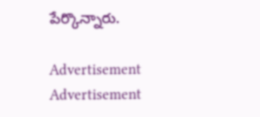పేర్కొన్నారు.

Advertisement
Advertisement